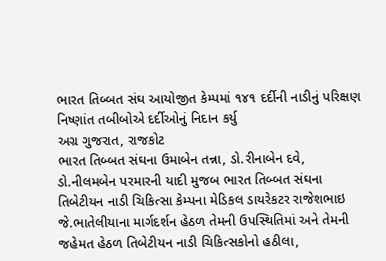ભારત તિબ્બત સંઘ આયોજીત કેમ્પમાં ૧૪૧ દર્દીની નાડીનું પરિક્ષણ
નિષ્ણાંત તબીબોએ દર્દીઓનું નિદાન કર્યુ
અગ્ર ગુજરાત, રાજકોટ
ભારત તિબ્બત સંઘના ઉમાબેન તન્ના, ડો.રીનાબેન દવે, ડો.નીલમબેન પરમારની યાદી મુજબ ભારત તિબ્બત સંઘના તિબેટીયન નાડી ચિકિત્સા કેમ્પના મેડિકલ ડાયરેકટર રાજેશભાઇ જે.ભાતેલીયાના માર્ગદર્શન હેઠળ તેમની ઉપસ્થિતિમાં અને તેમની જહેમત હેઠળ તિબેટીયન નાડી ચિકિત્સકોનો હઠીલા,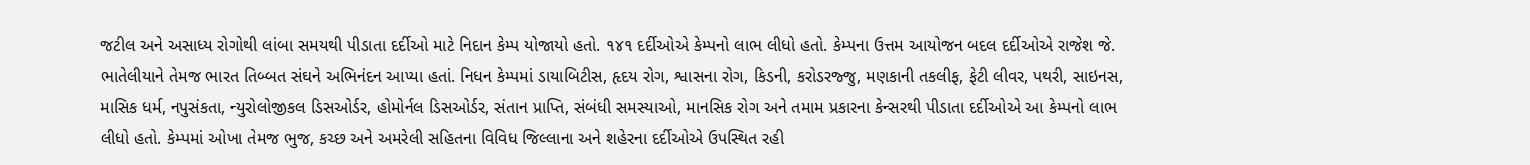જટીલ અને અસાધ્ય રોગોથી લાંબા સમયથી પીડાતા દર્દીઓ માટે નિદાન કેમ્પ યોજાયો હતો. ૧૪૧ દર્દીઓએ કેમ્પનો લાભ લીધો હતો. કેમ્પના ઉત્તમ આયોજન બદલ દર્દીઓએ રાજેશ જે. ભાતેલીયાને તેમજ ભારત તિબ્બત સંઘને અભિનંદન આપ્યા હતાં. નિધન કેમ્પમાં ડાયાબિટીસ, હૃદય રોગ, શ્વાસના રોગ, કિડની, કરોડરજ્જુ, મણકાની તકલીફ, ફેટી લીવર, પથરી, સાઇનસ, માસિક ધર્મ, નપુસંકતા, ન્યુરોલોજીકલ ડિસઓર્ડર, હોમોર્નલ ડિસઓર્ડર, સંતાન પ્રાપ્તિ, સંબંધી સમસ્યાઓ, માનસિક રોગ અને તમામ પ્રકારના કેન્સરથી પીડાતા દર્દીઓએ આ કેમ્પનો લાભ લીધો હતો. કેમ્પમાં ઓખા તેમજ ભુજ, કચ્છ અને અમરેલી સહિતના વિવિધ જિલ્લાના અને શહેરના દર્દીઓએ ઉપસ્થિત રહી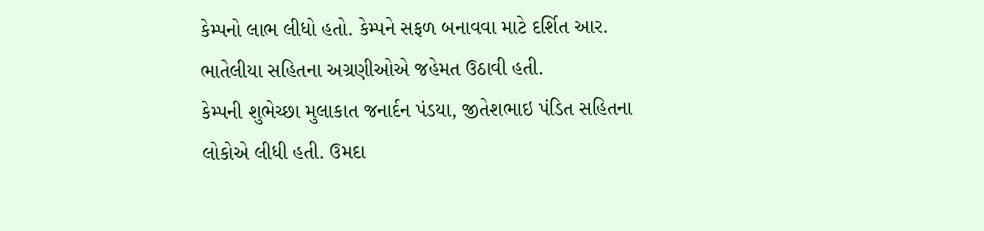કેમ્પનો લાભ લીધો હતો. કેમ્પને સફળ બનાવવા માટે દર્શિત આર. ભાતેલીયા સહિતના અગ્રણીઓએ જહેમત ઉઠાવી હતી.
કેમ્પની શુભેચ્છા મુલાકાત જનાર્દન પંડયા, જીતેશભાઇ પંડિત સહિતના લોકોએ લીધી હતી. ઉમદા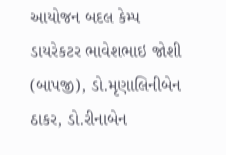આયોજન બદલ કેમ્પ ડાયરેકટર ભાવેશભાઇ જોશી (બાપજી), ડો.મૃણાલિનીબેન ઠાકર, ડો.રીનાબેન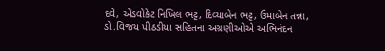દવે, એડવોકેટ નિખિલ ભટ્ટ, દિવ્યાબેન ભટ્ટ, ઉમાબેન તન્ના, ડો.વિજય પીઠડીયા સહિતના અગ્રણીઓએ અભિનંદન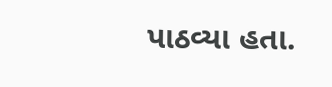પાઠવ્યા હતા.